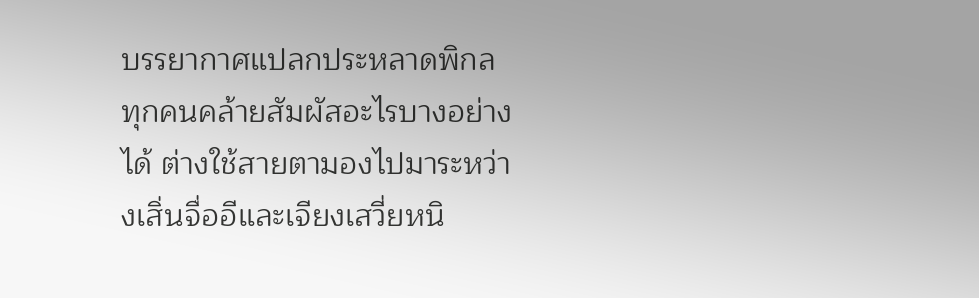บรรยากาศแปลกประหลาดพิกล
ทุกคนคล้ายสัมผัสอะไรบางอย่างได้ ต่างใช้สายตามองไปมาระหว่างเสิ่นจื่ออีและเจียงเสวี่ยหนิ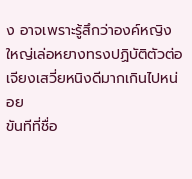ง อาจเพราะรู้สึกว่าองค์หญิงใหญ่เล่อหยางทรงปฏิบัติตัวต่อเจียงเสวี่ยหนิงดีมากเกินไปหน่อย
ขันทีที่ชื่อ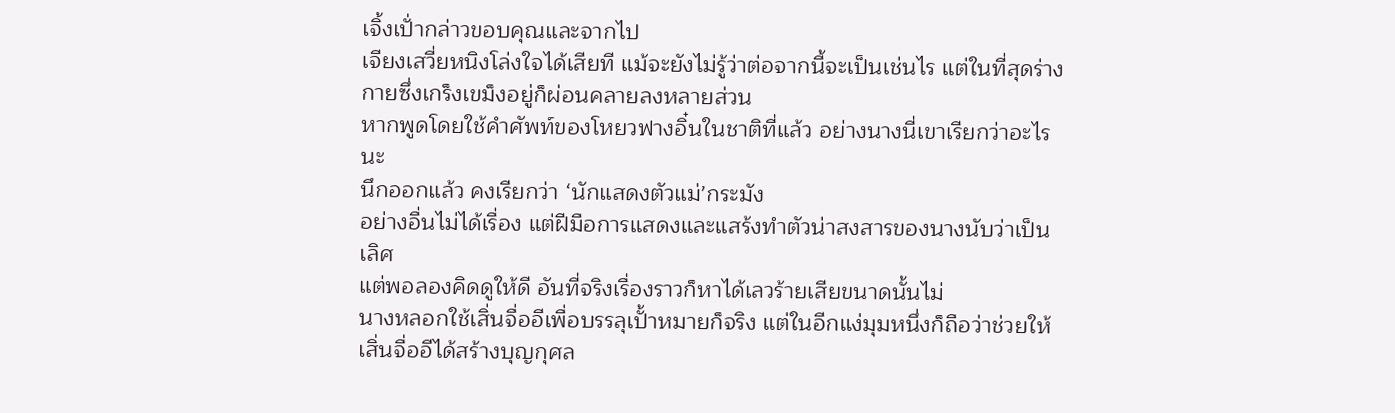เจิ้งเปั่ากล่าวขอบคุณและจากไป
เจียงเสวี่ยหนิงโล่งใจได้เสียที แม้จะยังไม่รู้ว่าต่อจากนี้จะเป็นเช่นไร แต่ในที่สุดร่างกายซึ่งเกร็งเขม็งอยู่ก็ผ่อนคลายลงหลายส่วน
หากพูดโดยใช้คำศัพท์ของโหยวฟางอิ๋นในชาติที่แล้ว อย่างนางนี่เขาเรียกว่าอะไรนะ
นึกออกแล้ว คงเรียกว่า ‘นักแสดงตัวแม่’กระมัง
อย่างอื่นไม่ได้เรื่อง แต่ฝีมือการแสดงและแสร้งทำตัวน่าสงสารของนางนับว่าเป็นเลิศ
แต่พอลองคิดดูให้ดี อันที่จริงเรื่องราวก็หาได้เลวร้ายเสียขนาดนั้นไม่
นางหลอกใช้เสิ่นจื่ออีเพื่อบรรลุเปั้าหมายก็จริง แต่ในอีกแง่มุมหนึ่งก็ถือว่าช่วยให้เสิ่นจื่ออีได้สร้างบุญกุศล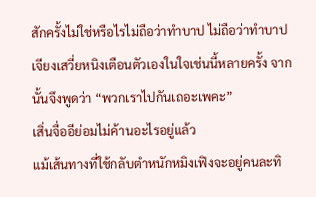สักครั้งไม่ใช่หรือไรไม่ถือว่าทำบาป ไม่ถือว่าทำบาป
เจียงเสวี่ยหนิงเตือนตัวเองในใจเช่นนี้หลายครั้ง จากนั้นจึงพูดว่า “พวกเราไปกันเถอะเพคะ”
เสิ่นจื่ออีย่อมไม่ค้านอะไรอยู่แล้ว
แม้เส้นทางที่ใช้กลับตำหนักหมิงเฟิงจะอยู่คนละทิ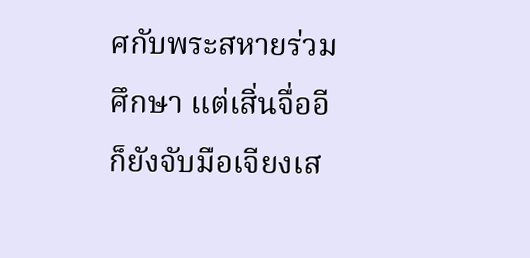ศกับพระสหายร่วมศึกษา แต่เสิ่นจื่ออีก็ยังจับมือเจียงเส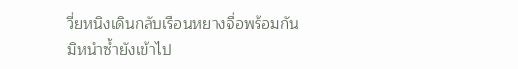วี่ยหนิงเดินกลับเรือนหยางจื่อพร้อมกัน มิหนำซ้ำยังเข้าไป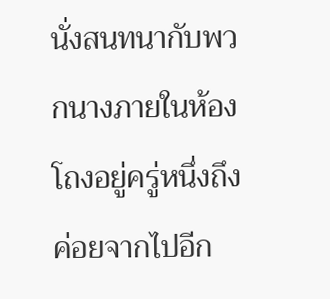นั่งสนทนากับพวกนางภายในห้องโถงอยู่ครู่หนึ่งถึงค่อยจากไปอีก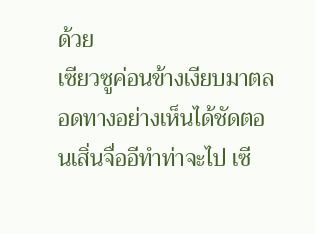ด้วย
เซียวซูค่อนข้างเงียบมาตลอดทางอย่างเห็นได้ชัดตอนเสิ่นจื่ออีทำท่าจะไป เซี